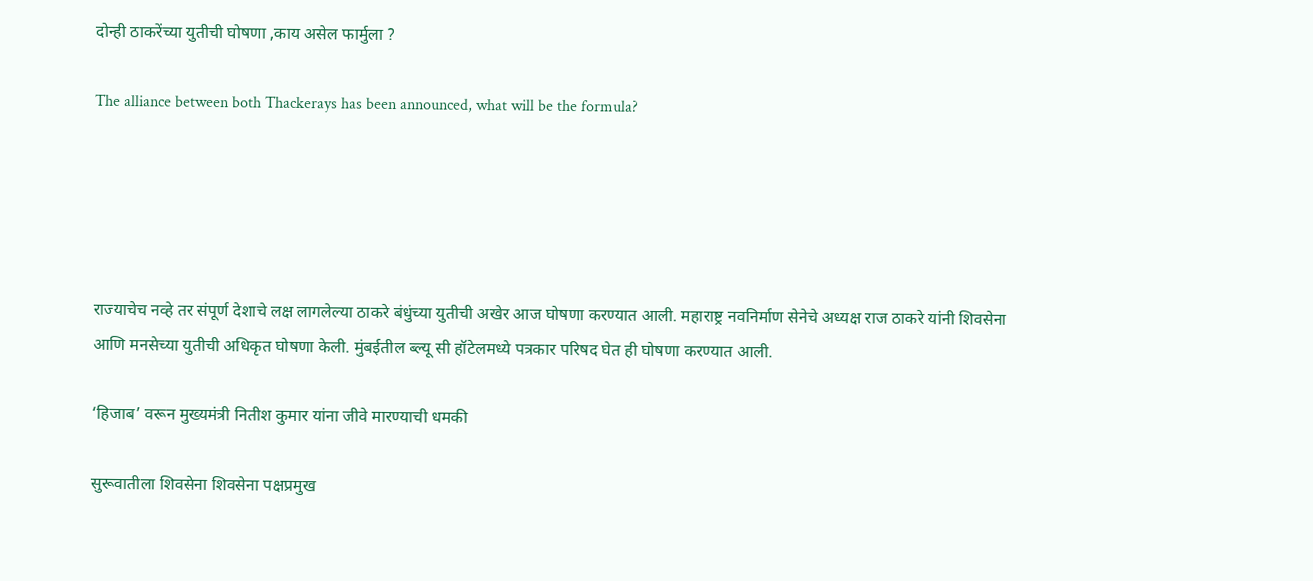दोन्ही ठाकरेंच्या युतीची घोषणा ,काय असेल फार्मुला ?

The alliance between both Thackerays has been announced, what will be the formula?





राज्याचेच नव्हे तर संपूर्ण देशाचे लक्ष लागलेल्या ठाकरे बंधुंच्या युतीची अखेर आज घोषणा करण्यात आली. महाराष्ट्र नवनिर्माण सेनेचे अध्यक्ष राज ठाकरे यांनी शिवसेना आणि मनसेच्या युतीची अधिकृत घोषणा केली. मुंबईतील ब्ल्यू सी हॉटेलमध्ये पत्रकार परिषद घेत ही घोषणा करण्यात आली.

‘हिजाब’ वरून मुख्यमंत्री नितीश कुमार यांना जीवे मारण्याची धमकी

सुरूवातीला शिवसेना शिवसेना पक्षप्रमुख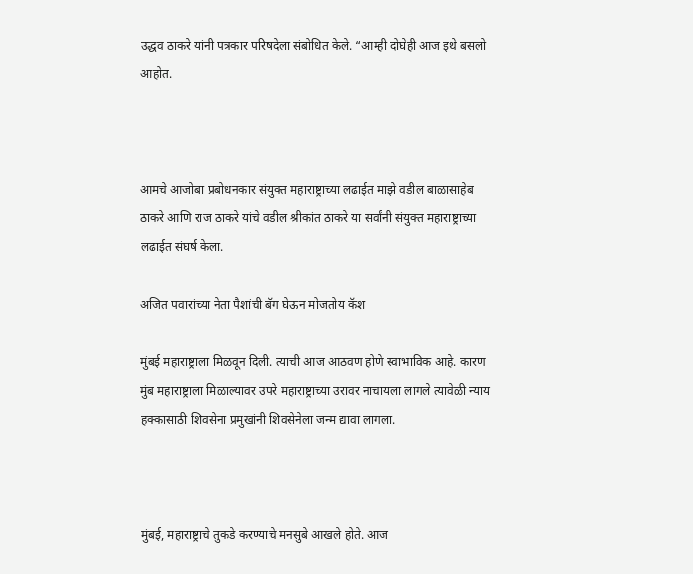उद्धव ठाकरे यांनी पत्रकार परिषदेला संबोधित केले. “आम्ही दोघेही आज इथे बसलो आहोत.



आमचे आजोबा प्रबोधनकार संयुक्त महाराष्ट्राच्या लढाईत माझे वडील बाळासाहेब ठाकरे आणि राज ठाकरे यांचे वडील श्रीकांत ठाकरे या सर्वांनी संयुक्त महाराष्ट्राच्या लढाईत संघर्ष केला.

अजित पवारांच्या नेता पैशांची बॅग घेऊन मोजतोय कॅश

मुंबई महाराष्ट्राला मिळवून दिली. त्याची आज आठवण होणे स्वाभाविक आहे. कारण मुंब महाराष्ट्राला मिळाल्यावर उपरे महाराष्ट्राच्या उरावर नाचायला लागले त्यावेळी न्याय हक्कासाठी शिवसेना प्रमुखांनी शिवसेनेला जन्म द्यावा लागला.



मुंबई, महाराष्ट्राचे तुकडे करण्याचे मनसुबे आखले होते. आज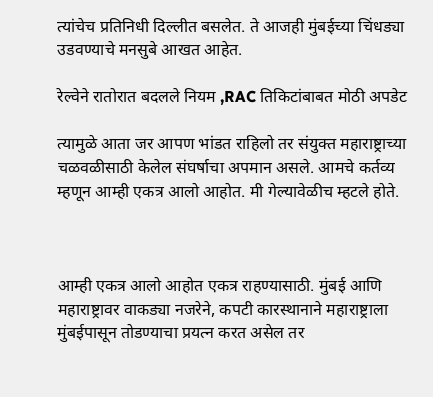त्यांचेच प्रतिनिधी दिल्लीत बसलेत. ते आजही मुंबईच्या चिंधड्या उडवण्याचे मनसुबे आखत आहेत.

रेल्वेने रातोरात बदलले नियम ,RAC तिकिटांबाबत मोठी अपडेट

त्यामुळे आता जर आपण भांडत राहिलो तर संयुक्त महाराष्ट्राच्या चळवळीसाठी केलेल संघर्षाचा अपमान असले. आमचे कर्तव्य म्हणून आम्ही एकत्र आलो आहोत. मी गेल्यावेळीच म्हटले होते.



आम्ही एकत्र आलो आहोत एकत्र राहण्यासाठी. मुंबई आणि महाराष्ट्रावर वाकड्या नजरेने, कपटी कारस्थानाने महाराष्ट्राला मुंबईपासून तोडण्याचा प्रयत्न करत असेल तर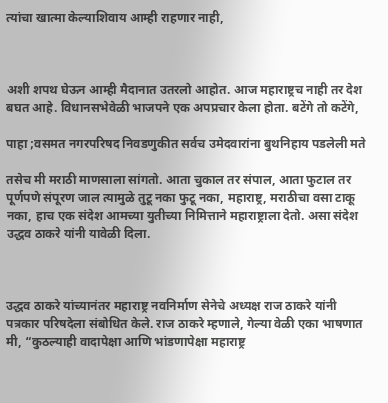त्यांचा खात्मा केल्याशिवाय आम्ही राहणार नाही,



अशी शपथ घेऊन आम्ही मैदानात उतरलो आहोत. आज महाराष्ट्रच नाही तर देश बघत आहे. विधानसभेवेळी भाजपने एक अपप्रचार केला होता. बटेंगे तो कटेंगे,

पाहा ;वसमत नगरपरिषद निवडणुकीत सर्वच उमेदवारांना बुथनिहाय पडलेली मते

तसेच मी मराठी माणसाला सांगतो. आता चुकाल तर संपाल, आता फुटाल तर पूर्णपणे संपूरण जाल त्यामुळे तुटू नका फुटू नका, महाराष्ट्र, मराठीचा वसा टाकू नका, हाच एक संदेश आमच्या युतीच्या निमित्ताने महाराष्ट्राला देतो. असा संदेश उद्धव ठाकरे यांनी यावेळी दिला.



उद्धव ठाकरे यांच्यानंतर महाराष्ट्र नवनिर्माण सेनेचे अध्यक्ष राज ठाकरे यांनी पत्रकार परिषदेला संबोधित केले. राज ठाकरे म्हणाले, गेल्या वेळी एका भाषणात मी, “कुठल्याही वादापेक्षा आणि भांडणापेक्षा महाराष्ट्र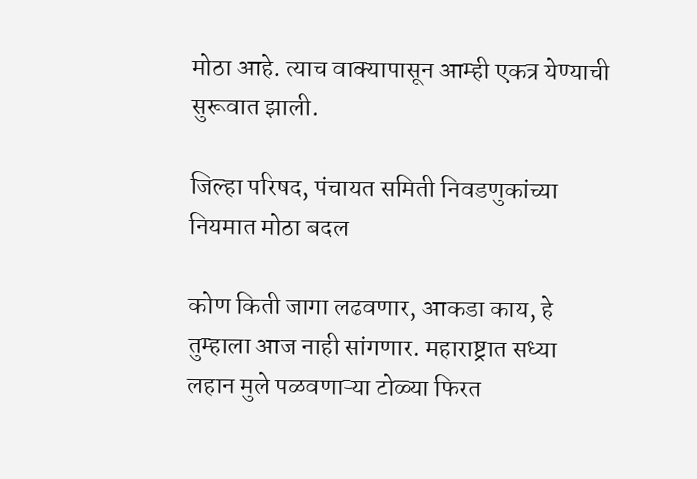मोठा आहे. त्याच वाक्यापासून आम्ही एकत्र येण्याची सुरूवात झाली.

जिल्हा परिषद, पंचायत समिती निवडणुकांच्या नियमात मोठा बदल

कोण किती जागा लढवणार, आकडा काय, हे तुम्हाला आज नाही सांगणार. महाराष्ट्रात सध्या लहान मुले पळवणाऱ्या टोळ्या फिरत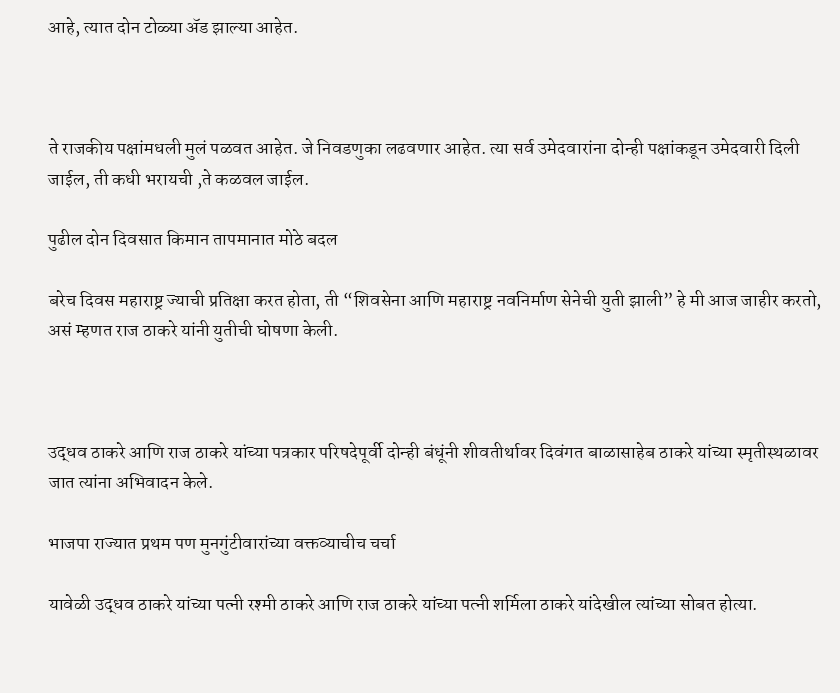आहे, त्यात दोन टोळ्या ॲड झाल्या आहेत.



ते राजकीय पक्षांमधली मुलं पळवत आहेत. जे निवडणुका लढवणार आहेत. त्या सर्व उमेदवारांना दोन्ही पक्षांकडून उमेदवारी दिली जाईल, ती कधी भरायची ,ते कळवल जाईल.

पुढील दोन दिवसात किमान तापमानात मोठे बदल

बरेच दिवस महाराष्ट्र ज्याची प्रतिक्षा करत होता, ती “शिवसेना आणि महाराष्ट्र नवनिर्माण सेनेची युती झाली” हे मी आज जाहीर करतो, असं म्हणत राज ठाकरे यांनी युतीची घोषणा केली.



उद्धव ठाकरे आणि राज ठाकरे यांच्या पत्रकार परिषदेपूर्वी दोन्ही बंधूंनी शीवतीर्थावर दिवंगत बाळासाहेब ठाकरे यांच्या स्मृतीस्थळावर जात त्यांना अभिवादन केले.

भाजपा राज्यात प्रथम पण मुनगुंटीवारांच्या वक्तव्याचीच चर्चा

यावेळी उद्धव ठाकरे यांच्या पत्नी रश्मी ठाकरे आणि राज ठाकरे यांच्या पत्नी शर्मिला ठाकरे यांदेखील त्यांच्या सोबत होत्या.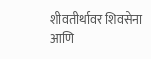शीवतीर्थावर शिवसेना आणि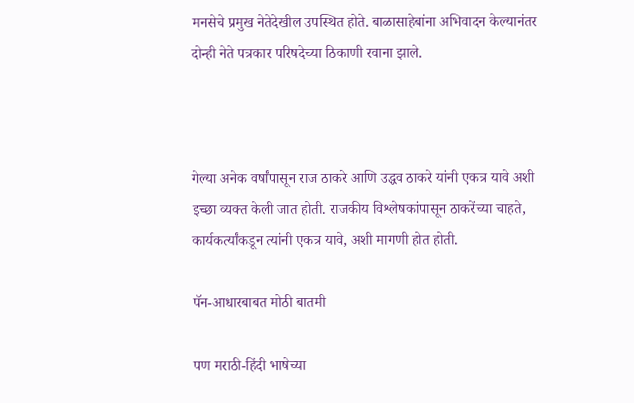मनसेचे प्रमुख नेतेदेखील उपस्थित होते. बाळासाहेबांना अभिवादन केल्यानंतर दोन्ही नेते पत्रकार परिषदेच्या ठिकाणी रवाना झाले.



गेल्या अनेक वर्षांपासून राज ठाकरे आणि उद्धव ठाकरे यांनी एकत्र यावे अशी इच्छा व्यक्त केली जात होती. राजकीय विश्लेषकांपासून ठाकरेंच्या चाहते, कार्यकर्त्यांकडून त्यांनी एकत्र यावे, अशी मागणी होत होती.

पॅन-आधारबाबत मोठी बातमी

पण मराठी-हिंदी भाषेच्या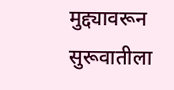मुद्द्यावरून सुरूवातीला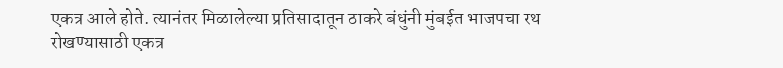एकत्र आले होते. त्यानंतर मिळालेल्या प्रतिसादातून ठाकरे बंधुंनी मुंबईत भाजपचा रथ रोखण्यासाठी एकत्र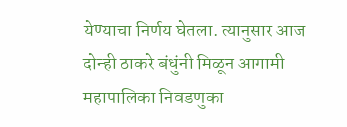येण्याचा निर्णय घेतला. त्यानुसार आज दोन्ही ठाकरे बंधुंनी मिळून आगामी महापालिका निवडणुका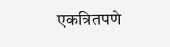एकत्रितपणे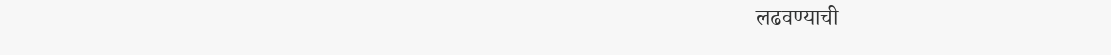लढवण्याची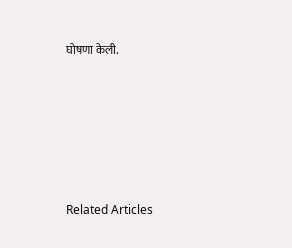घोषणा केली.







Related Articles